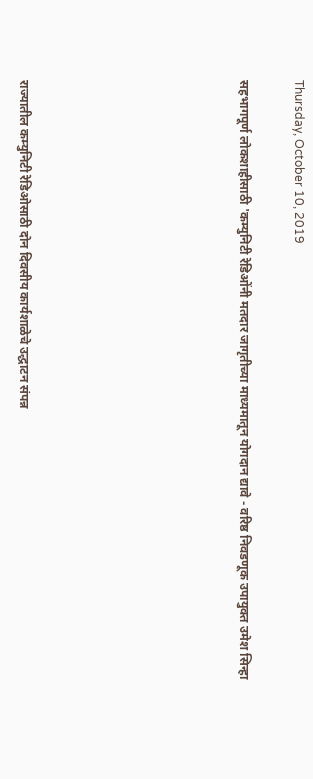Thursday, October 10, 2019

सहभागपूर्ण लोकशाहीसाठी 'कम्युनिटी रेडिओंनी मतदार जागृतीच्या माध्यमातून योगदान द्यावे - वरिष्ठ निवडणूक उपायुक्त उमेश सिन्हा







राज्यातील कम्युनिटी रेडिओसाठी दोन दिवसीय कार्यशाळेचे उद्धाटन संपन्न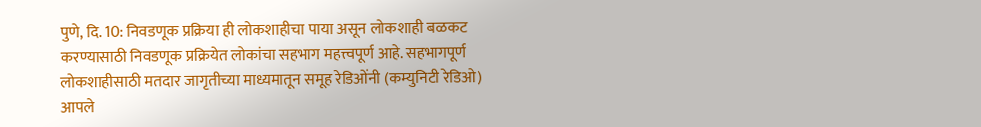पुणे, दि. 10: निवडणूक प्रक्रिया ही लोकशाहीचा पाया असून लोकशाही बळकट करण्यासाठी निवडणूक प्रक्रियेत लोकांचा सहभाग महत्त्वपूर्ण आहे. सहभागपूर्ण लोकशाहीसाठी मतदार जागृतीच्या माध्यमातून समूह रेडिओंनी (कम्युनिटी रेडिओ) आपले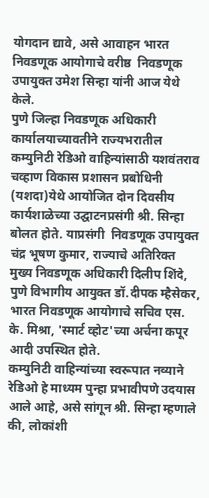योगदान द्यावे, असे आवाहन भारत निवडणूक आयोगाचे वरीष्ठ  निवडणूक उपायुक्त उमेश सिन्हा यांनी आज येथे केले.
पुणे जिल्हा निवडणूक अधिकारी कार्यालयाच्यावतीने राज्यभरातील कम्युनिटी रेडिओ वाहिन्यांसाठी यशवंतराव चव्हाण विकास प्रशासन प्रबोधिनी (यशदा)येथे आयोजित दोन दिवसीय कार्यशाळेच्या उद्घाटनप्रसंगी श्री. सिन्हा बोलत होते. याप्रसंगी  निवडणूक उपायुक्त चंद्र भूषण कुमार, राज्याचे अतिरिक्त मुख्य निवडणूक अधिकारी दिलीप शिंदे, पुणे विभागीय आयुक्त डॉ.दीपक म्हैसेकर, भारत निवडणूक आयोगाचे सचिव एस. के. मिश्रा, 'स्मार्ट व्होट'च्या अर्चना कपूर आदी उपस्थित होते.
कम्युनिटी वाहिन्यांच्या स्वरूपात नव्याने रेडिओ हे माध्यम पुन्हा प्रभावीपणे उदयास आले आहे, असे सांगून श्री. सिन्हा म्हणाले की, लोकांशी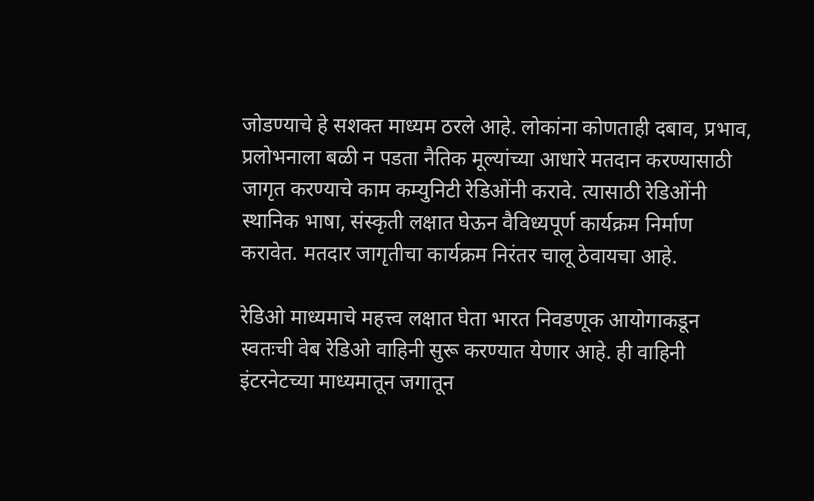जोडण्याचे हे सशक्त माध्यम ठरले आहे. लोकांना कोणताही दबाव, प्रभाव, प्रलोभनाला बळी न पडता नैतिक मूल्यांच्या आधारे मतदान करण्यासाठी जागृत करण्याचे काम कम्युनिटी रेडिओंनी करावे. त्यासाठी रेडिओंनी स्थानिक भाषा, संस्कृती लक्षात घेऊन वैविध्यपूर्ण कार्यक्रम निर्माण करावेत. मतदार जागृतीचा कार्यक्रम निरंतर चालू ठेवायचा आहे.

रेडिओ माध्यमाचे महत्त्व लक्षात घेता भारत निवडणूक आयोगाकडून स्वतःची वेब रेडिओ वाहिनी सुरू करण्यात येणार आहे. ही वाहिनी इंटरनेटच्या माध्यमातून जगातून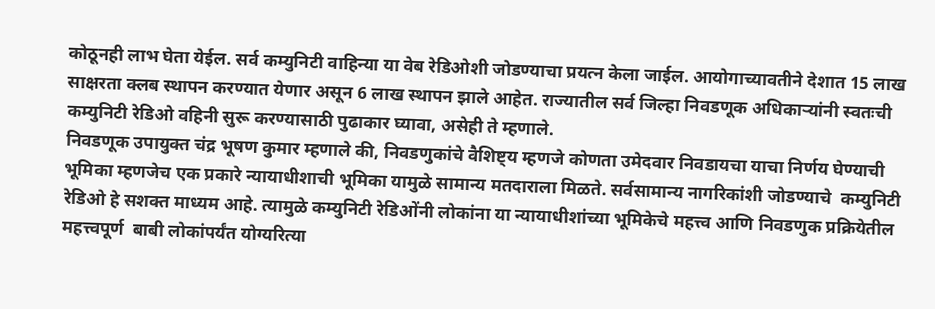कोठूनही लाभ घेता येईल. सर्व कम्युनिटी वाहिन्या या वेब रेडिओशी जोडण्याचा प्रयत्न केला जाईल. आयोगाच्यावतीने देशात 15 लाख साक्षरता क्लब स्थापन करण्यात येणार असून 6 लाख स्थापन झाले आहेत. राज्यातील सर्व जिल्हा निवडणूक अधिकाऱ्यांनी स्वतःची कम्युनिटी रेडिओ वहिनी सुरू करण्यासाठी पुढाकार घ्यावा, असेही ते म्हणाले.
निवडणूक उपायुक्त चंद्र भूषण कुमार म्हणाले की, निवडणुकांचे वैशिष्ट्य म्हणजे कोणता उमेदवार निवडायचा याचा निर्णय घेण्याची भूमिका म्हणजेच एक प्रकारे न्यायाधीशाची भूमिका यामुळे सामान्य मतदाराला मिळते. सर्वसामान्य नागरिकांशी जोडण्याचे  कम्युनिटी रेडिओ हे सशक्त माध्यम आहे. त्यामुळे कम्युनिटी रेडिओंनी लोकांना या न्यायाधीशांच्या भूमिकेचे महत्त्व आणि निवडणुक प्रक्रियेतील महत्त्वपूर्ण  बाबी लोकांपर्यंत योग्यरित्या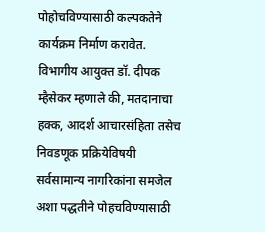पोहोचविण्यासाठी कल्पकतेने कार्यक्रम निर्माण करावेत.
विभागीय आयुक्त डॉ. दीपक म्हैसेकर म्हणाले की, मतदानाचा हक्क, आदर्श आचारसंहिता तसेच निवडणूक प्रक्रियेविषयी सर्वसामान्य नागरिकांना समजेल अशा पद्धतीने पोहचविण्यासाठी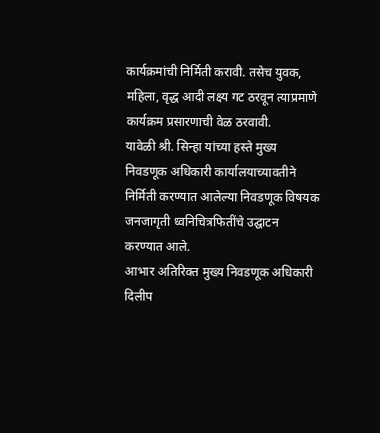कार्यक्रमांची निर्मिती करावी. तसेच युवक, महिला, वृद्ध आदी लक्ष्य गट ठरवून त्याप्रमाणे कार्यक्रम प्रसारणाची वेळ ठरवावी.
यावेळी श्री. सिन्हा यांच्या हस्ते मुख्य निवडणूक अधिकारी कार्यालयाच्यावतीने निर्मिती करण्यात आलेल्या निवडणूक विषयक जनजागृती ध्वनिचित्रफितींचे उद्घाटन करण्यात आले.
आभार अतिरिक्त मुख्य निवडणूक अधिकारी दिलीप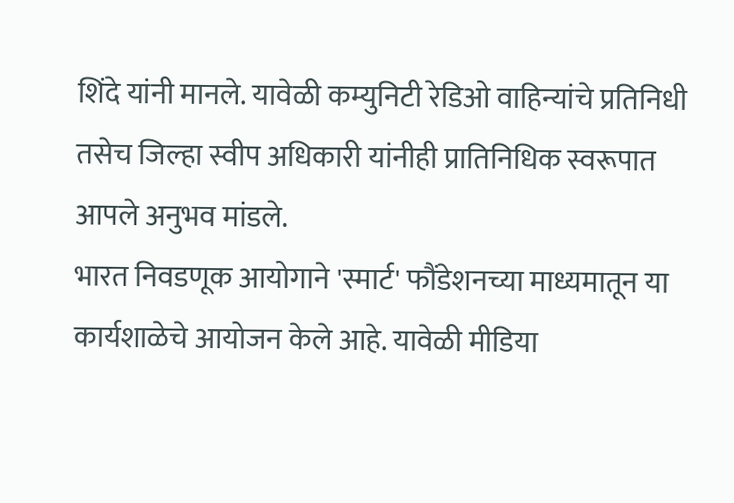शिंदे यांनी मानले. यावेळी कम्युनिटी रेडिओ वाहिन्यांचे प्रतिनिधी तसेच जिल्हा स्वीप अधिकारी यांनीही प्रातिनिधिक स्वरूपात आपले अनुभव मांडले.
भारत निवडणूक आयोगाने 'स्मार्ट' फौंडेशनच्या माध्यमातून या कार्यशाळेचे आयोजन केले आहे. यावेळी मीडिया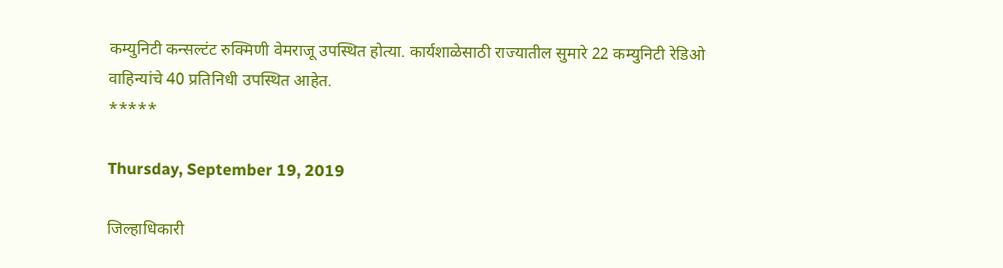कम्युनिटी कन्सल्टंट रुक्मिणी वेमराजू उपस्थित होत्या. कार्यशाळेसाठी राज्यातील सुमारे 22 कम्युनिटी रेडिओ वाहिन्यांचे 40 प्रतिनिधी उपस्थित आहेत.
*****

Thursday, September 19, 2019

जिल्‍हाधिकारी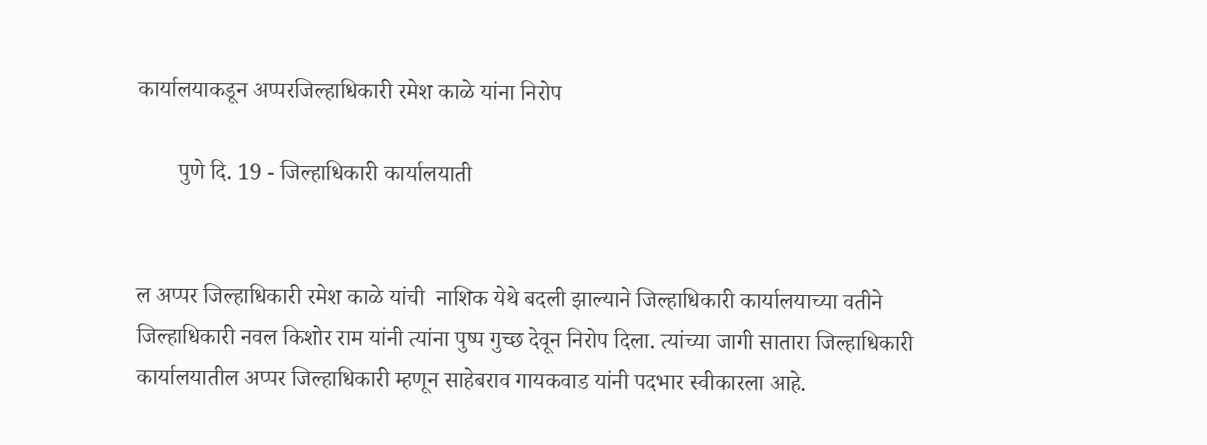कार्यालयाकडून अप्परजिल्हाधिकारी रमेश काळे यांना निरोप

       पुणे दि. 19 - जिल्‍हाधिकारी कार्यालयाती


ल अप्पर जिल्हाधिकारी रमेश काळे यांची ‍ नाशिक येथे बदली झाल्याने जिल्‍हाधिकारी कार्यालयाच्या वतीने  जिल्‍हाधिकारी नवल किशोर राम यांनी त्यांना पुष्प गुच्छ देवून निरोप दिला. त्यांच्या जागी सातारा जिल्‍हाधिकारी कार्यालयातील अप्पर जिल्हाधिकारी म्हणून साहेबराव गायकवाड यांनी पदभार स्वीकारला आहे.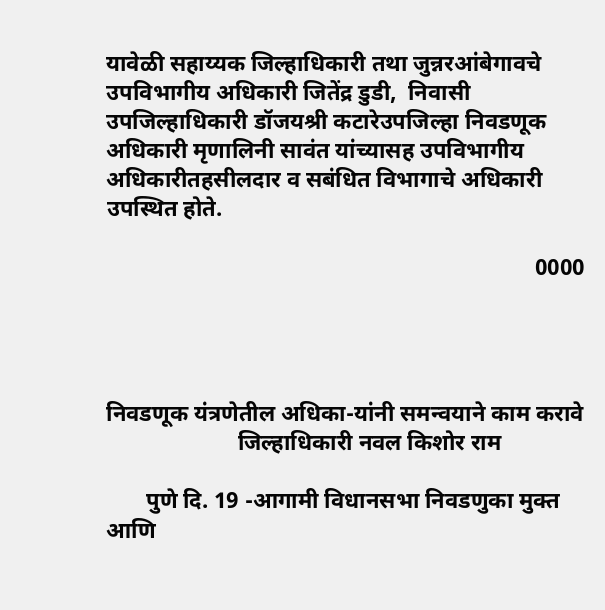यावेळी सहाय्यक जिल्हाधिकारी तथा जुन्नरआंबेगावचे उपविभागीय अधिकारी जितेंद्र डुडी,  निवासी उपजिल्‍हाधिकारी डॉजयश्री कटारेउपजिल्‍हा निवडणूक अधिकारी मृणालिनी सावंत यांच्‍यासह उपविभागीय अधिकारीतहसीलदार व सबंधित विभागाचे अधिकारी उपस्थित होते.

                                                                           0000




निवडणूक यंत्रणेतील अधिका-यांनी समन्‍वयाने काम करावे
                       जिल्‍हाधिकारी नवल किशोर राम

       पुणे दि. 19 -आगामी विधानसभा निवडणुका मुक्‍त आणि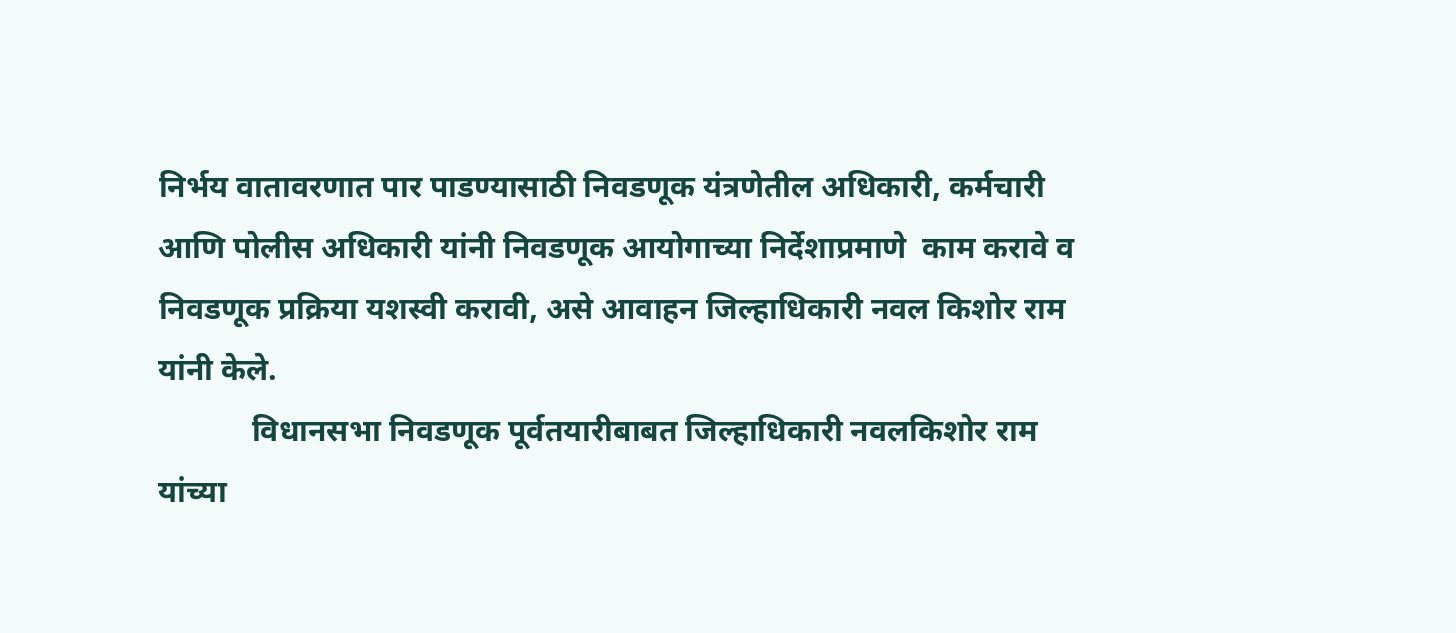निर्भय वातावरणात पार पाडण्‍यासाठी निवडणूक यंत्रणेतील अधिकारी, कर्मचारी आणि पोलीस अधिकारी यांनी निवडणूक आयोगाच्‍या निर्देशाप्रमाणे  काम करावे व निवडणूक प्रक्रिया यशस्‍वी करावी, असे आवाहन जिल्‍हाधिकारी नवल किशोर राम यांनी केले.
            विधानसभा निवडणूक पूर्वतयारीबाबत जिल्‍हाधिकारी नवलकिशोर राम यांच्‍या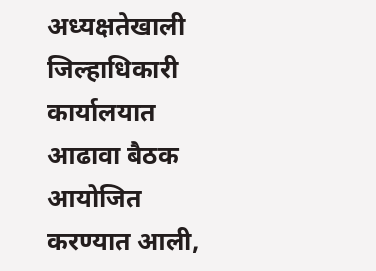अध्‍यक्षतेखाली जिल्हाधिकारी कार्यालयात आढावा बैठक आयोजित करण्‍यात आली,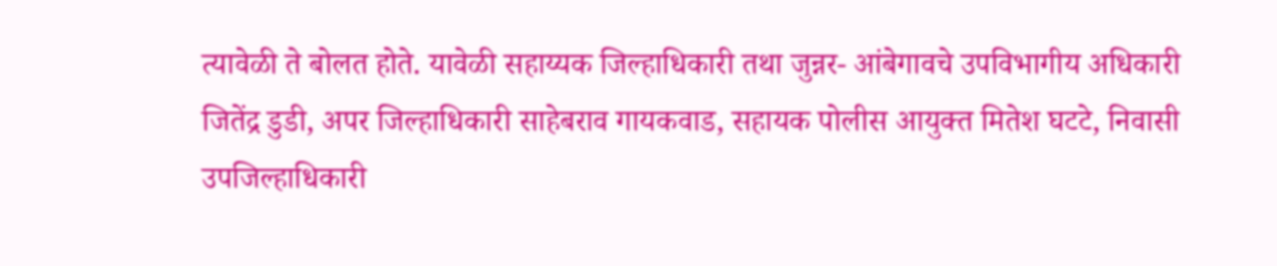त्‍यावेळी ते बोलत होते. यावेळी सहाय्यक जिल्हाधिकारी तथा जुन्नर- आंबेगावचे उपविभागीय अधिकारी जितेंद्र डुडी, अपर जिल्‍हाधिकारी साहेबराव गायकवाड, सहायक पोलीस आयुक्त मितेश घटटे, निवासी उपजिल्‍हाधिकारी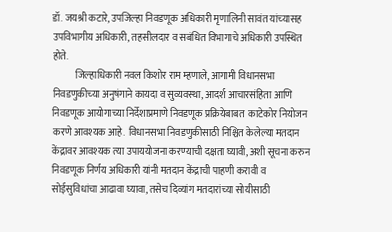डॉ. जयश्री कटारे, उपजिल्‍हा निवडणूक अधिकारी मृणालिनी सावंत यांच्‍यासह उपविभागीय अधिकारी, तहसीलदार व सबंधित विभागाचे अधिकारी उपस्थित होते.
            जिल्‍हाधिकारी नवल किशोर राम म्‍हणाले, आगामी विधानसभा निवडणुकीच्‍या अनुषंगाने कायदा व सुव्‍यवस्‍था, आदर्श आचार‍संहिता आणि निवडणूक आयोगाच्‍या निर्देशाप्रमाणे निवडणूक प्रक्रियेबाबत  काटेकोर नियोजन करणे आवश्‍यक आहे.  विधानसभा निवडणुकीसाठी निश्चित केलेल्‍या मतदान केंद्रावर आवश्‍यक त्‍या उपाययोजना करण्‍याची दक्षता घ्‍यावी, अशी सूचना करुन निवडणूक निर्णय अधिकारी यांनी मतदान केंद्राची पाहणी करावी व सोईसुविधांचा आढावा घ्यावा, तसेच दिव्यांग मतदारांच्या सोयीसाठी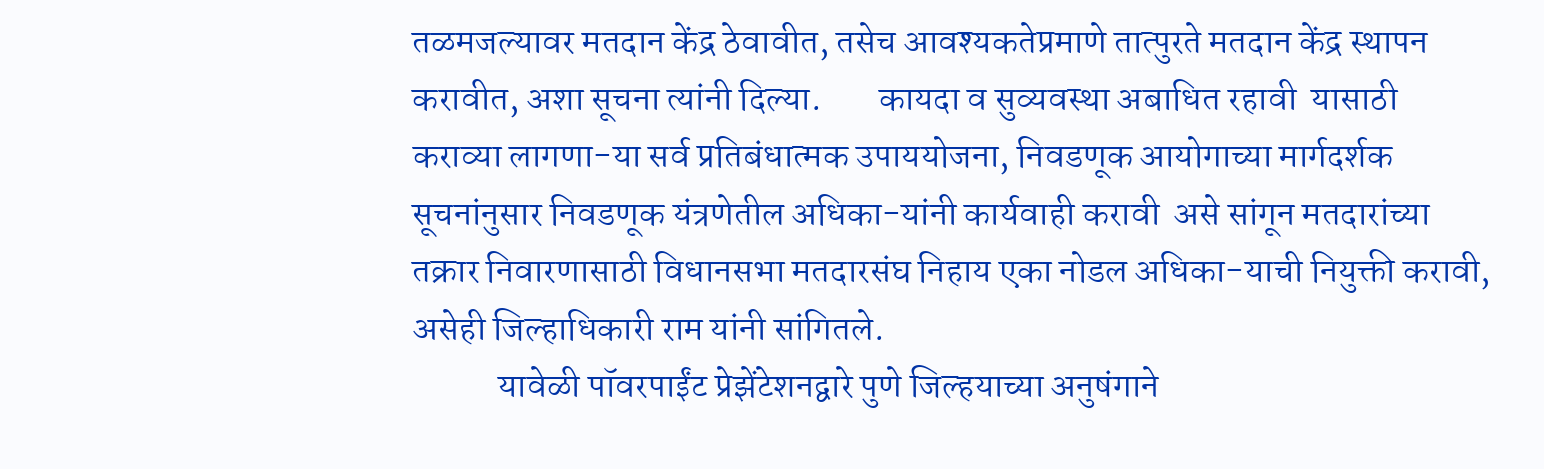तळमजल्यावर मतदान केंद्र ठेवावीत, तसेच आवश्यकतेप्रमाणे तात्पुरते मतदान केंद्र स्थापन करावीत, अशा सूचना त्यांनी दिल्या.        कायदा व सुव्‍यवस्‍था अबाधित रहावी  यासाठी कराव्‍या लागणा-या सर्व प्रतिबंधात्‍मक उपाययोजना, निवडणूक आयोगाच्‍या मार्गदर्शक सूचनांनुसार निवडणूक यंत्रणेतील अधिका-यांनी कार्यवाही करावी  असे सांगून मतदारांच्या तक्रार निवारणासाठी विधानसभा मतदारसंघ निहाय एका नोडल अधिका-याची नियुक्ती करावी, असेही जिल्हाधिकारी राम यांनी सांगितले.
            यावेळी पॉवरपाईंट प्रेझेंटेशनद्वारे पुणे जिल्‍हयाच्‍या अनुषंगाने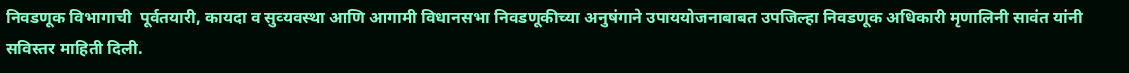निवडणूक विभागाची  पूर्वतयारी, कायदा व सुव्‍यवस्‍था आणि आगामी विधानसभा निवडणूकीच्‍या अनुषंगाने उपाययोजनाबाबत उपजिल्‍हा निवडणूक अधिकारी मृणालिनी सावंत यांनी सविस्‍तर माहिती दिली.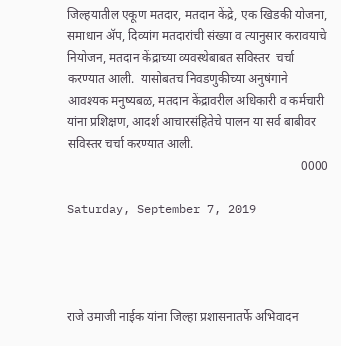जिल्‍हयातील एकूण मतदार, मतदान केंद्रे, एक खिडकी योजना, समाधान ॲप, दिव्यांग मतदारांची संख्या व त्यानुसार करावयाचे नियोजन, मतदान केंद्राच्‍या व्यवस्थेबाबत सविस्‍तर  चर्चा करण्‍यात आली.  यासोबतच निवडणुकीच्‍या अनुषंगाने आवश्‍यक मनुष्‍यबळ, मतदान केंद्रावरील अधिकारी व कर्मचारी यांना प्रशिक्षण, आदर्श आचारसंहितेचे पालन या सर्व बाबीवर सविस्‍तर चर्चा करण्‍यात आली.
                                                                           0000

Saturday, September 7, 2019




राजे उमाजी नाईक यांना जिल्हा प्रशासनातर्फे अभिवादन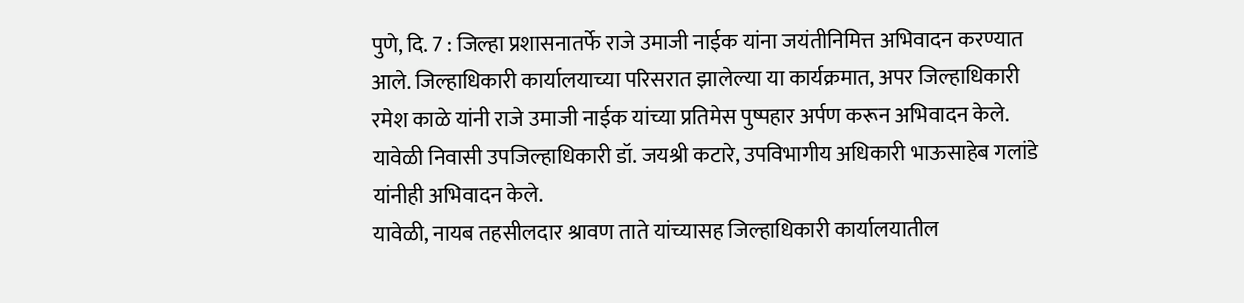पुणे, दि. 7 : जिल्हा प्रशासनातर्फे राजे उमाजी नाईक यांना जयंतीनिमित्त अभिवादन करण्यात आले. जिल्हाधिकारी कार्यालयाच्या परिसरात झालेल्या या कार्यक्रमात, अपर जिल्हाधिकारी रमेश काळे यांनी राजे उमाजी नाईक यांच्या प्रतिमेस पुष्पहार अर्पण करून अभिवादन केले. यावेळी निवासी उपजिल्हाधिकारी डॉ. जयश्री कटारे, उपविभागीय अधिकारी भाऊसाहेब गलांडे यांनीही अभिवादन केले.
यावेळी, नायब तहसीलदार श्रावण ताते यांच्यासह जिल्हाधिकारी कार्यालयातील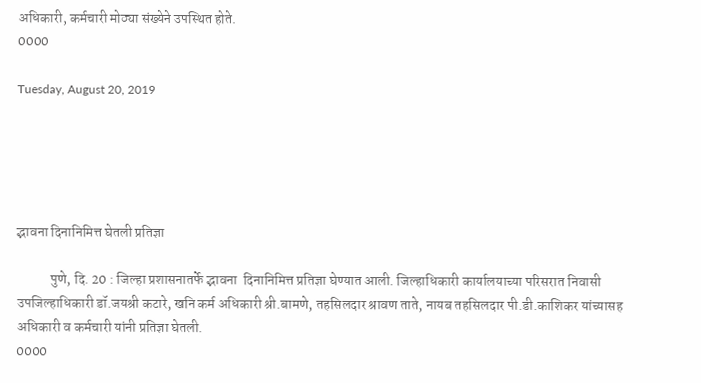अधिकारी, कर्मचारी मोठ्या संख्येने उपस्थित होते.
0000

Tuesday, August 20, 2019





द्भावना दिनानिमित्त घेतली प्रतिज्ञा

            पुणे, दि. 20 : जिल्हा प्रशासनातर्फे द्भावना  दिनानिमित्त प्रतिज्ञा घेण्यात आली. जिल्हाधिकारी कार्यालयाच्या परिसरात निवासी उपजिल्हाधिकारी डॉ.जयश्री कटारे, खनि कर्म अधिकारी श्री.बामणे, तहसिलदार श्रावण ताते, नायब तहसिलदार पी.डी.काशिकर यांच्यासह अधिकारी व कर्मचारी यांनी प्रतिज्ञा घेतली.
0000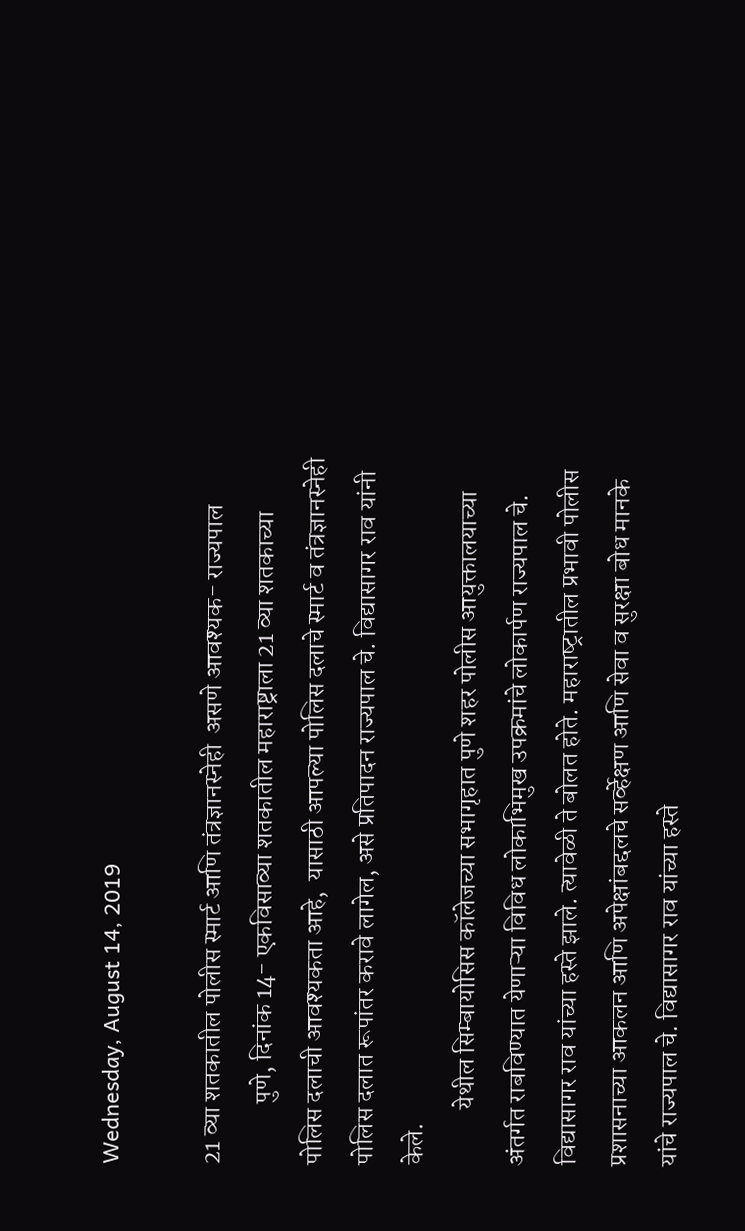Wednesday, August 14, 2019

21 व्या शतकातील पोलीस स्‍मार्ट आणि तंत्रज्ञानस्‍नेही  असणे आवश्‍यक- राज्‍यपाल
            पुणे, दिनांक 14- एकविसाव्‍या शतकातील महाराष्ट्राला 21 व्या शतकाच्या पोलिस दलाची आवश्यकता आहे,  यासाठी आपल्या पोलिस दलाचे स्मार्ट व तंत्रज्ञानस्‍नेही पोलिस दलात रूपांतर करावे लागेल, असे प्रतिपादन राज्यपाल चे. विद्यासागर राव यांनी केले.
           येथील सिम्बायोसिस कॉलेजच्या सभागृहात पुणे शहर पोलीस आयुक्तालयाच्या अंतर्गत राबविण्यात येणाऱ्या विविध लोकाभिमुख उपक्रमांचे लोकार्पण राज्यपाल चे. विद्यासागर राव यांच्या हस्ते झाले. त्‍यावेळी ते बोलत होते. महाराष्‍ट्रातील प्रभावी पोलीस प्रशासनाच्‍या आकलन आणि अपेक्षांबद्दलचे सर्व्‍हेक्षण आणि सेवा व सुरक्षा बोध मानके यांचे राज्‍यपाल चे. विद्यासागर राव यांच्‍या हस्‍ते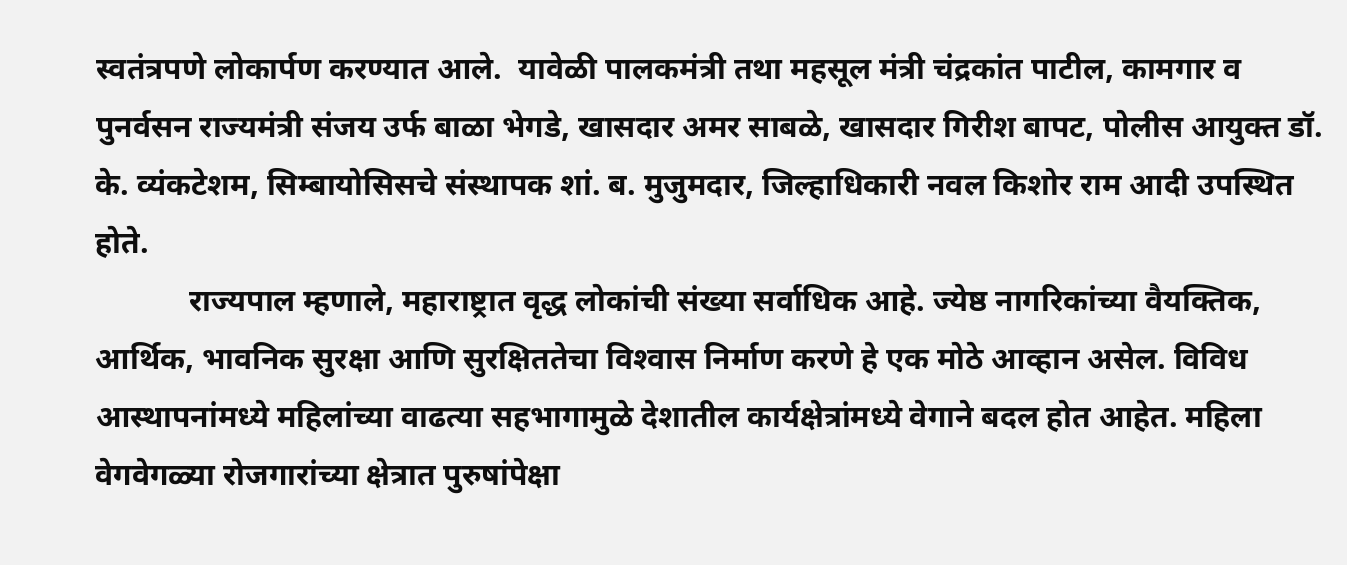स्‍वतंत्रपणे लोकार्पण करण्‍यात आले.  यावेळी पालकमंत्री तथा महसूल मंत्री चंद्रकांत पाटील, कामगार व पुनर्वसन राज्यमंत्री संजय उर्फ बाळा भेगडे, खासदार अमर साबळे, खासदार गिरीश बापट, पोलीस आयुक्त डॉ. के. व्यंकटेशम, सिम्बायोसिसचे संस्थापक शां. ब. मुजुमदार, जिल्‍हाधिकारी नवल किशोर राम आदी उपस्थित होते.
            राज्‍यपाल म्‍हणाले, महाराष्ट्रात वृद्ध लोकांची संख्या सर्वाधिक आहे. ज्येष्ठ नागरिकांच्या वैयक्तिक, आर्थिक, भावनिक सुरक्षा आणि सुरक्षिततेचा विश्‍वास निर्माण करणे हे एक मोठे आव्हान असेल. विविध आस्‍थापनांमध्‍ये महिलांच्या वाढत्या सहभागामुळे देशातील कार्यक्षेत्रांमध्ये वेगाने बदल होत आहेत. महिला वेगवेगळ्या रोजगारांच्‍या क्षेत्रात पुरुषांपेक्षा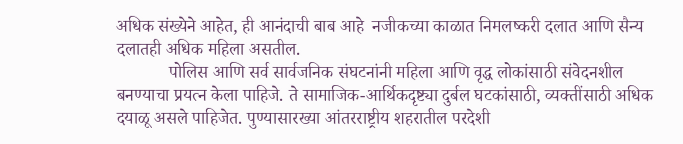अधिक संख्‍येने आहेत, ही आनंदाची बाब आहे  नजीकच्या काळात निमलष्‍करी दलात आणि सैन्य दलातही अधिक महिला असतील.
            पोलिस आणि सर्व सार्वजनिक संघटनांनी महिला आणि वृद्ध लोकांसाठी संवेदनशील बनण्याचा प्रयत्न केला पाहिजे. ते सामाजिक-आर्थिकदृष्ट्या दुर्बल घटकांसाठी, व्यक्तींसाठी अधिक दयाळू असले पाहिजेत. पुण्यासारख्या आंतरराष्ट्रीय शहरातील परदेशी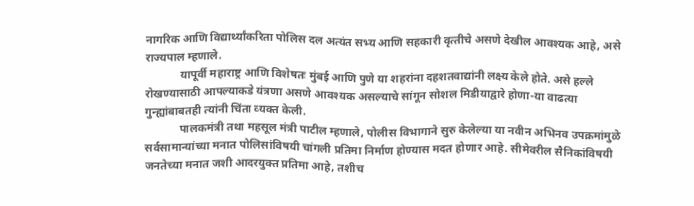नागरिक आणि विद्यार्थ्यांकरिता पोलिस दल अत्यंत सभ्य आणि सहकारी वृत्‍तीचे असणे देखील आवश्यक आहे, असे राज्‍यपाल म्‍हणाले.
            यापूर्वी महाराष्ट्र आणि विशेषतः मुंबई आणि पुणे या शहरांना दहशतवाद्यांनी लक्ष्य केले होते. असे हल्ले रोखण्यासाठी आपल्याकडे यंत्रणा असणे आवश्यक असल्याचे सांगून सोशल मिडीयाद्वारे होणा-या वाढत्‍या गुन्‍ह्यांबाबतही त्‍यांनी चिंता व्‍यक्‍त केली.
            पालकमंत्री तथा महसूल मंत्री पाटील म्‍हणाले, पोलीस विभागाने सुरु केलेल्‍या या नवीन अभिनव उपक्रमांमुळे सर्वसामान्‍यांच्‍या मनात पोलिसांविषयी चांगली प्रतिमा निर्माण होण्‍यास मदत होणार आहे. सीमेवरील सैनिकांविषयी जनतेच्‍या मनात जशी आदरयुक्‍त प्रतिमा आहे, तशीच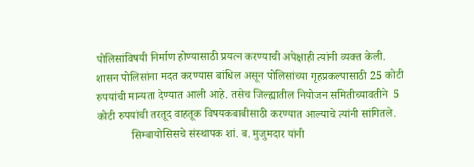पोलिसांविषयी निर्माण होण्‍यासाठी प्रयत्‍न करण्‍याची अपेक्षाही त्‍यांनी व्‍यक्‍त केली. शासन पोलिसांना मदत करण्‍यास बांधिल असून पोलिसांच्‍या गृहप्रकल्‍पासाठी 25 कोटी रुपयांची मान्‍यता देण्‍यात आली आहे. तसेच जिल्‍ह्यातील नियोजन समितीच्‍यावतीने  5 कोटी रुपयांची तरतूद वाहतूक विषयकबाबीसाठी करण्‍यात आल्याचे त्‍यांनी सांगितले.
            सिम्बायोसिसचे संस्थापक शां. ब. मुजुमदार यांनी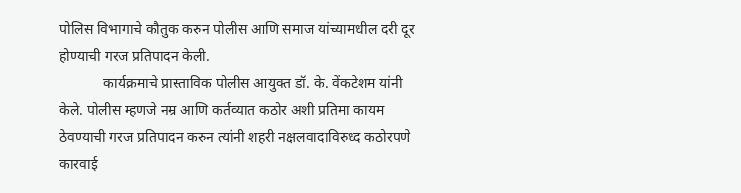पोलिस विभागाचे कौतुक करुन पोलीस आणि समाज यांच्‍यामधील दरी दूर होण्‍याची गरज प्रतिपादन केली.
            कार्यक्रमाचे प्रास्‍ताविक पोलीस आयुक्‍त डॉ. के. वेंकटेशम यांनी केले. पोलीस म्‍हणजे नम्र आणि कर्तव्यात कठोर अशी प्रतिमा कायम ठेवण्‍याची गरज प्रतिपादन करुन त्‍यांनी शहरी नक्षलवादाविरुध्‍द कठोरपणे कारवाई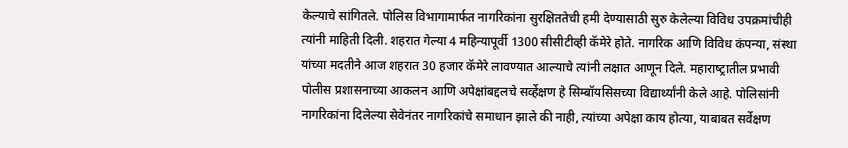केल्‍याचे सांगितले. पोलिस विभागामार्फत नागरिकांना सुरक्षिततेची हमी देण्‍यासाठी सुरु केलेल्‍या विविध उपक्रमांचीही त्‍यांनी माहिती दिली. शहरात गेल्‍या 4 महिन्‍यापूर्वी 1300 सीसीटीव्‍ही कॅमेरे होते. नागरिक आणि विविध कंपन्‍या, संस्‍था यांच्‍या मदतीने आज शहरात 30 हजार कॅमेरे लावण्‍यात आल्‍याचे त्‍यांनी लक्षात आणून दिले. महाराष्‍ट्रातील प्रभावी पोलीस प्रशासनाच्‍या आकलन आणि अपेक्षांबद्दलचे सर्व्‍हेक्षण हे सिम्‍बॉयसिसच्‍या विद्यार्थ्‍यांनी केले आहे. पोलिसांनी नागरिकांना दिलेल्‍या सेवेनंतर नागरिकांचे समाधान झाले की नाही, त्‍यांच्‍या अपेक्षा काय होत्‍या, याबाबत सर्वेक्षण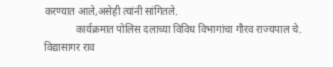करण्‍यात आले,असेही त्‍यांनी सांगितले.
            कार्यक्रमात पोलिस दलाच्‍या विविध विभागांचा गौरव राज्‍यपाल चे. विद्यासागर राव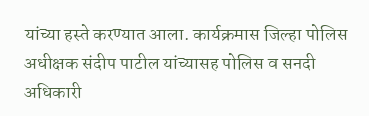यांच्‍या हस्‍ते करण्‍यात आला. कार्यक्रमास जिल्हा पोलिस अधीक्षक संदीप पाटील यांच्यासह पोलिस व सनदी अधिकारी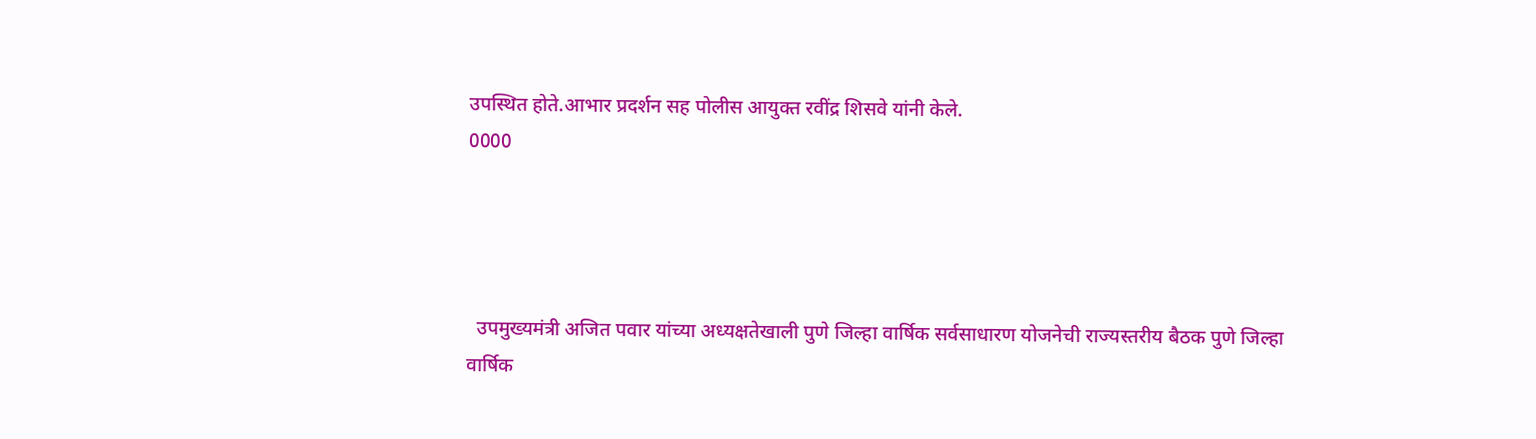उपस्थित होते.आभार प्रदर्शन सह पोलीस आयुक्‍त रवींद्र शिसवे यांनी केले.
0000




  उपमुख्यमंत्री अजित पवार यांच्या अध्यक्षतेखाली पुणे जिल्हा वार्षिक सर्वसाधारण योजनेची राज्यस्तरीय बैठक पुणे जिल्हा वार्षिक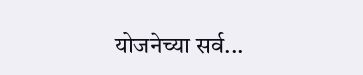योजनेच्या सर्व...